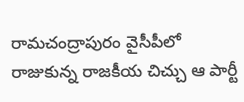రామచంద్రాపురం వైసీపీలో రాజుకున్న రాజకీయ చిచ్చు ఆ పార్టీ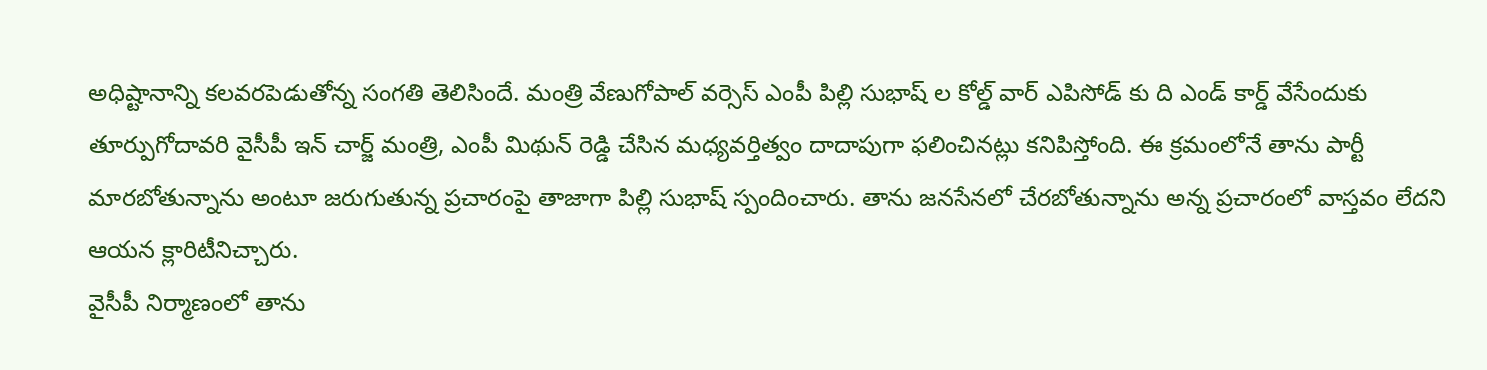అధిష్టానాన్ని కలవరపెడుతోన్న సంగతి తెలిసిందే. మంత్రి వేణుగోపాల్ వర్సెస్ ఎంపీ పిల్లి సుభాష్ ల కోల్డ్ వార్ ఎపిసోడ్ కు ది ఎండ్ కార్డ్ వేసేందుకు తూర్పుగోదావరి వైసీపీ ఇన్ చార్జ్ మంత్రి, ఎంపీ మిథున్ రెడ్డి చేసిన మధ్యవర్తిత్వం దాదాపుగా ఫలించినట్లు కనిపిస్తోంది. ఈ క్రమంలోనే తాను పార్టీ మారబోతున్నాను అంటూ జరుగుతున్న ప్రచారంపై తాజాగా పిల్లి సుభాష్ స్పందించారు. తాను జనసేనలో చేరబోతున్నాను అన్న ప్రచారంలో వాస్తవం లేదని ఆయన క్లారిటీనిచ్చారు.
వైసీపీ నిర్మాణంలో తాను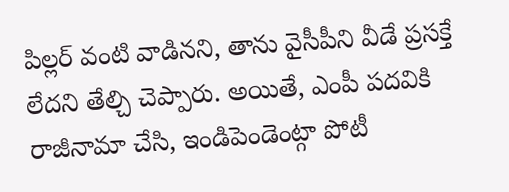పిల్లర్ వంటి వాడినని, తాను వైసీపీని వీడే ప్రసక్తే లేదని తేల్చి చెప్పారు. అయితే, ఎంపీ పదవికి రాజీనామా చేసి, ఇండిపెండెంట్గా పోటీ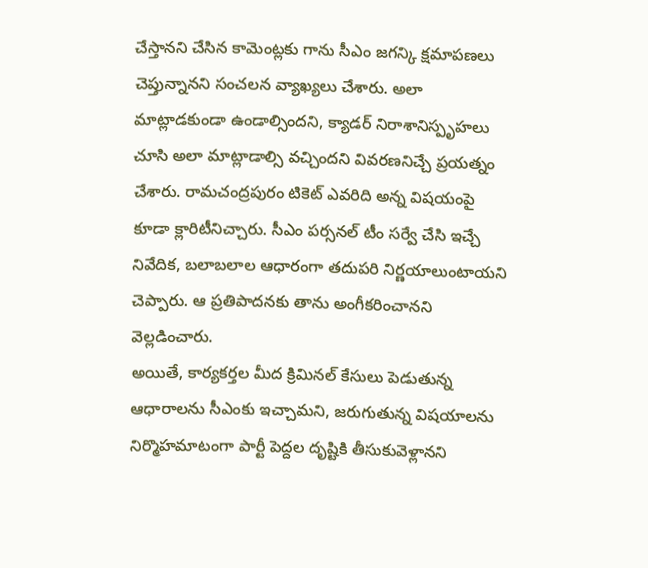చేస్తానని చేసిన కామెంట్లకు గాను సీఎం జగన్కి క్షమాపణలు చెప్తున్నానని సంచలన వ్యాఖ్యలు చేశారు. అలా మాట్లాడకుండా ఉండాల్సిందని, క్యాడర్ నిరాశానిస్పృహలు చూసి అలా మాట్లాడాల్సి వచ్చిందని వివరణనిచ్చే ప్రయత్నం చేశారు. రామచంద్రపురం టికెట్ ఎవరిది అన్న విషయంపై కూడా క్లారిటీనిచ్చారు. సీఎం పర్సనల్ టీం సర్వే చేసి ఇచ్చే నివేదిక, బలాబలాల ఆధారంగా తదుపరి నిర్ణయాలుంటాయని చెప్పారు. ఆ ప్రతిపాదనకు తాను అంగీకరించానని వెల్లడించారు.
అయితే, కార్యకర్తల మీద క్రిమినల్ కేసులు పెడుతున్న ఆధారాలను సీఎంకు ఇచ్చామని, జరుగుతున్న విషయాలను నిర్మొహమాటంగా పార్టీ పెద్దల దృష్టికి తీసుకువెళ్లానని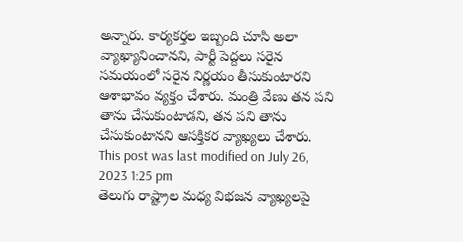అన్నారు. కార్యకర్తల ఇబ్బంది చూసి అలా వ్యాఖ్యానించానని, పార్టీ పెద్దలు సరైన సమయంలో సరైన నిర్ణయం తీసుకుంటారని ఆశాభావం వ్యక్తం చేశారు. మంత్రి వేణు తన పని తాను చేసుకుంటాడని, తన పని తాను చేసుకుంటానని ఆసక్తికర వ్యాఖ్యలు చేశారు.
This post was last modified on July 26, 2023 1:25 pm
తెలుగు రాష్ట్రాల మధ్య విభజన వ్యాఖ్యలపై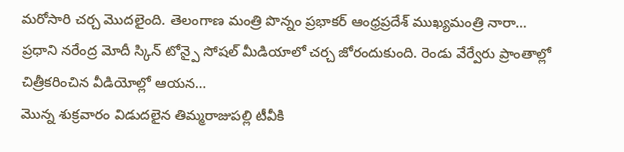మరోసారి చర్చ మొదలైంది. తెలంగాణ మంత్రి పొన్నం ప్రభాకర్ ఆంధ్రప్రదేశ్ ముఖ్యమంత్రి నారా…
ప్రధాని నరేంద్ర మోదీ స్కిన్ టోన్పై సోషల్ మీడియాలో చర్చ జోరందుకుంది. రెండు వేర్వేరు ప్రాంతాల్లో చిత్రీకరించిన వీడియోల్లో ఆయన…
మొన్న శుక్రవారం విడుదలైన తిమ్మరాజుపల్లి టీవీకి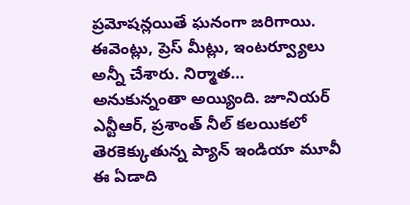ప్రమోషన్లయితే ఘనంగా జరిగాయి. ఈవెంట్లు, ప్రెస్ మీట్లు, ఇంటర్వ్యూలు అన్నీ చేశారు. నిర్మాత…
అనుకున్నంతా అయ్యింది. జూనియర్ ఎన్టీఆర్, ప్రశాంత్ నీల్ కలయికలో తెరకెక్కుతున్న ప్యాన్ ఇండియా మూవీ ఈ ఏడాది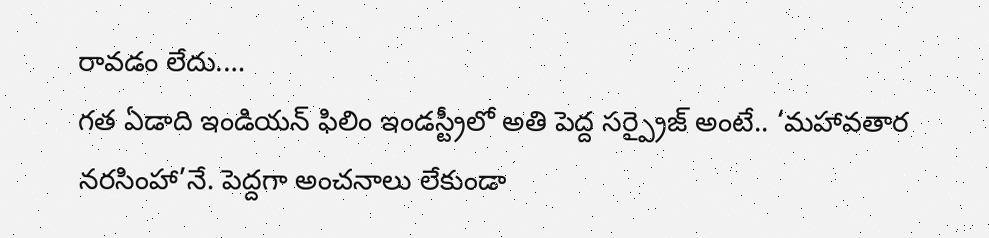రావడం లేదు.…
గత ఏడాది ఇండియన్ ఫిలిం ఇండస్ట్రీలో అతి పెద్ద సర్ప్రైజ్ అంటే.. ‘మహావతార నరసింహా’నే. పెద్దగా అంచనాలు లేకుండా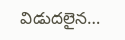విడుదలైన…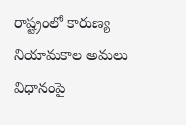రాష్ట్రంలో కారుణ్య నియామకాల అమలు విధానంపై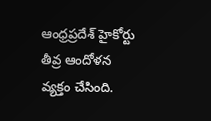ఆంధ్రప్రదేశ్ హైకోర్టు తీవ్ర ఆందోళన వ్యక్తం చేసింది.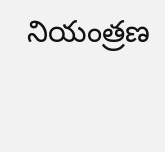నియంత్రణ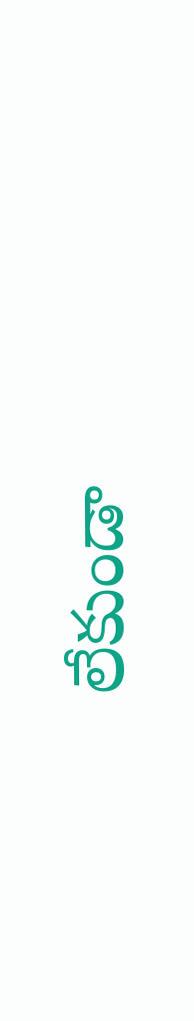లేకుండా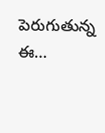పెరుగుతున్న ఈ…